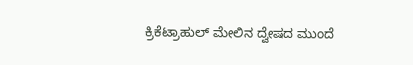ಕ್ರಿಕೆಟ್ರಾಹುಲ್ ಮೇಲಿನ ದ್ವೇಷದ ಮುಂದೆ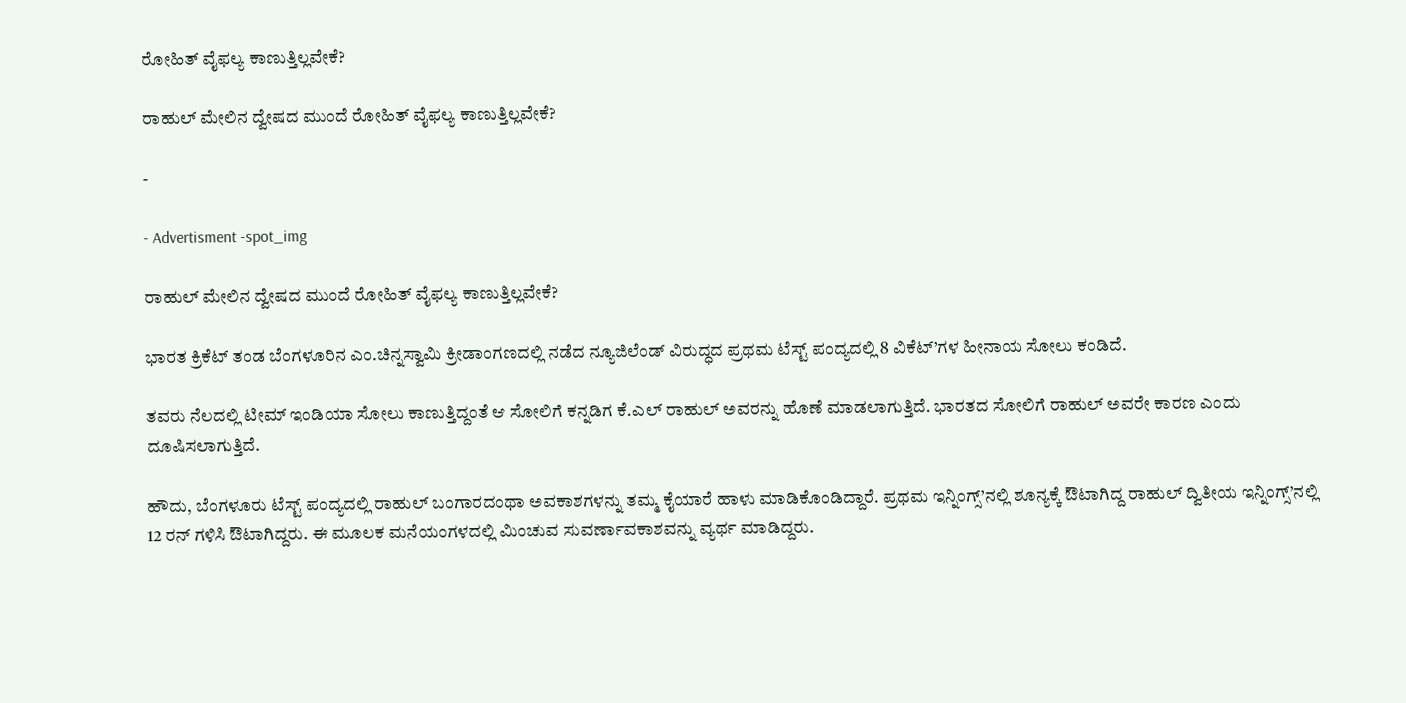ರೋಹಿತ್ ವೈಫಲ್ಯ ಕಾಣುತ್ತಿಲ್ಲವೇಕೆ?

ರಾಹುಲ್ ಮೇಲಿನ ದ್ವೇಷದ ಮುಂದೆ ರೋಹಿತ್ ವೈಫಲ್ಯ ಕಾಣುತ್ತಿಲ್ಲವೇಕೆ?

-

- Advertisment -spot_img

ರಾಹುಲ್ ಮೇಲಿನ ದ್ವೇಷದ ಮುಂದೆ ರೋಹಿತ್ ವೈಫಲ್ಯ ಕಾಣುತ್ತಿಲ್ಲವೇಕೆ?

ಭಾರತ ಕ್ರಿಕೆಟ್ ತಂಡ ಬೆಂಗಳೂರಿನ ಎಂ.ಚಿನ್ನಸ್ವಾಮಿ ಕ್ರೀಡಾಂಗಣದಲ್ಲಿ ನಡೆದ ನ್ಯೂಜಿಲೆಂಡ್ ವಿರುದ್ಧದ ಪ್ರಥಮ ಟೆಸ್ಟ್ ಪಂದ್ಯದಲ್ಲಿ 8 ವಿಕೆಟ್’ಗಳ ಹೀನಾಯ ಸೋಲು ಕಂಡಿದೆ.

ತವರು ನೆಲದಲ್ಲಿ ಟೀಮ್ ಇಂಡಿಯಾ ಸೋಲು ಕಾಣುತ್ತಿದ್ದಂತೆ ಆ ಸೋಲಿಗೆ ಕನ್ನಡಿಗ ಕೆ.ಎಲ್ ರಾಹುಲ್ ಅವರನ್ನು ಹೊಣೆ ಮಾಡಲಾಗುತ್ತಿದೆ. ಭಾರತದ ಸೋಲಿಗೆ ರಾಹುಲ್ ಅವರೇ ಕಾರಣ ಎಂದು ದೂಷಿಸಲಾಗುತ್ತಿದೆ.

ಹೌದು, ಬೆಂಗಳೂರು ಟೆಸ್ಟ್ ಪಂದ್ಯದಲ್ಲಿ ರಾಹುಲ್ ಬಂಗಾರದಂಥಾ ಅವಕಾಶಗಳನ್ನು ತಮ್ಮ ಕೈಯಾರೆ ಹಾಳು ಮಾಡಿಕೊಂಡಿದ್ದಾರೆ. ಪ್ರಥಮ ಇನ್ನಿಂಗ್ಸ್’ನಲ್ಲಿ ಶೂನ್ಯಕ್ಕೆ ಔಟಾಗಿದ್ದ ರಾಹುಲ್ ದ್ವಿತೀಯ ಇನ್ನಿಂಗ್ಸ್’ನಲ್ಲಿ 12 ರನ್ ಗಳಿಸಿ ಔಟಾಗಿದ್ದರು. ಈ ಮೂಲಕ ಮನೆಯಂಗಳದಲ್ಲಿ ಮಿಂಚುವ ಸುವರ್ಣಾವಕಾಶವನ್ನು ವ್ಯರ್ಥ ಮಾಡಿದ್ದರು.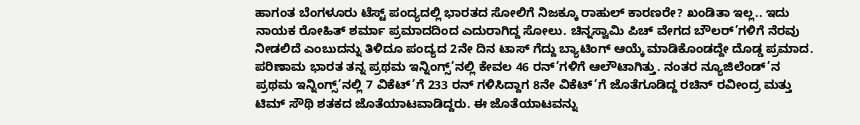ಹಾಗಂತ ಬೆಂಗಳೂರು ಟೆಸ್ಟ್ ಪಂದ್ಯದಲ್ಲಿ ಭಾರತದ ಸೋಲಿಗೆ ನಿಜಕ್ಕೂ ರಾಹುಲ್ ಕಾರಣರೇ? ಖಂಡಿತಾ ಇಲ್ಲ.. ಇದು ನಾಯಕ ರೋಹಿತ್ ಶರ್ಮಾ ಪ್ರಮಾದದಿಂದ ಎದುರಾಗಿದ್ದ ಸೋಲು. ಚಿನ್ನಸ್ವಾಮಿ ಪಿಚ್ ವೇಗದ ಬೌಲರ್’ಗಳಿಗೆ ನೆರವು ನೀಡಲಿದೆ ಎಂಬುದನ್ನು ತಿಳಿದೂ ಪಂದ್ಯದ 2ನೇ ದಿನ ಟಾಸ್ ಗೆದ್ದು ಬ್ಯಾಟಿಂಗ್ ಆಯ್ಕೆ ಮಾಡಿಕೊಂಡದ್ದೇ ದೊಡ್ಡ ಪ್ರಮಾದ. ಪರಿಣಾಮ ಭಾರತ ತನ್ನ ಪ್ರಥಮ ಇನ್ನಿಂಗ್ಸ್’ನಲ್ಲಿ ಕೇವಲ 46 ರನ್’ಗಳಿಗೆ ಆಲೌಟಾಗಿತ್ತು. ನಂತರ ನ್ಯೂಜಿಲೆಂಡ್’ನ ಪ್ರಥಮ ಇನ್ನಿಂಗ್ಸ್’ನಲ್ಲಿ 7 ವಿಕೆಟ್’ಗೆ 233 ರನ್ ಗಳಿಸಿದ್ದಾಗ 8ನೇ ವಿಕೆಟ್’ಗೆ ಜೊತೆಗೂಡಿದ್ದ ರಚಿನ್ ರವೀಂದ್ರ ಮತ್ತು ಟಿಮ್ ಸೌಥಿ ಶತಕದ ಜೊತೆಯಾಟವಾಡಿದ್ದರು. ಈ ಜೊತೆಯಾಟವನ್ನು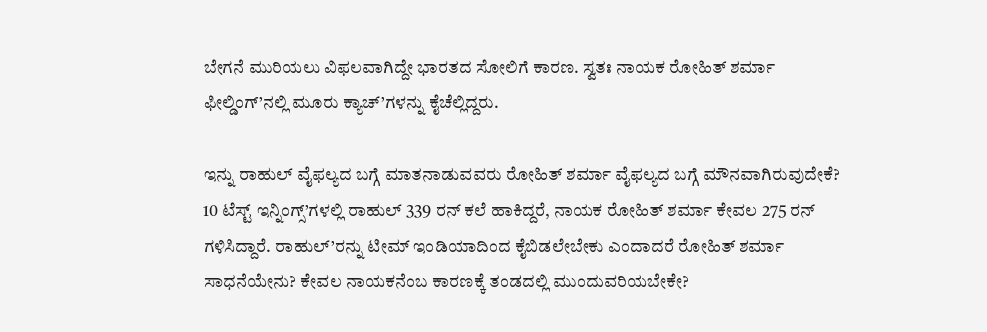ಬೇಗನೆ ಮುರಿಯಲು ವಿಫಲವಾಗಿದ್ದೇ ಭಾರತದ ಸೋಲಿಗೆ ಕಾರಣ. ಸ್ವತಃ ನಾಯಕ ರೋಹಿತ್ ಶರ್ಮಾ ಫೀಲ್ಡಿಂಗ್’ನಲ್ಲಿ ಮೂರು ಕ್ಯಾಚ್’ಗಳನ್ನು ಕೈಚೆಲ್ಲಿದ್ದರು.

ಇನ್ನು ರಾಹುಲ್ ವೈಫಲ್ಯದ ಬಗ್ಗೆ ಮಾತನಾಡುವವರು ರೋಹಿತ್ ಶರ್ಮಾ ವೈಫಲ್ಯದ ಬಗ್ಗೆ ಮೌನವಾಗಿರುವುದೇಕೆ?
10 ಟೆಸ್ಟ್ ಇನ್ನಿಂಗ್ಸ್’ಗಳಲ್ಲಿ ರಾಹುಲ್ 339 ರನ್ ಕಲೆ ಹಾಕಿದ್ದರೆ, ನಾಯಕ ರೋಹಿತ್ ಶರ್ಮಾ ಕೇವಲ 275 ರನ್ ಗಳಿಸಿದ್ದಾರೆ. ರಾಹುಲ್’ರನ್ನು ಟೀಮ್ ಇಂಡಿಯಾದಿಂದ ಕೈಬಿಡಲೇಬೇಕು ಎಂದಾದರೆ ರೋಹಿತ್ ಶರ್ಮಾ ಸಾಧನೆಯೇನು? ಕೇವಲ ನಾಯಕನೆಂಬ ಕಾರಣಕ್ಕೆ ತಂಡದಲ್ಲಿ ಮುಂದುವರಿಯಬೇಕೇ?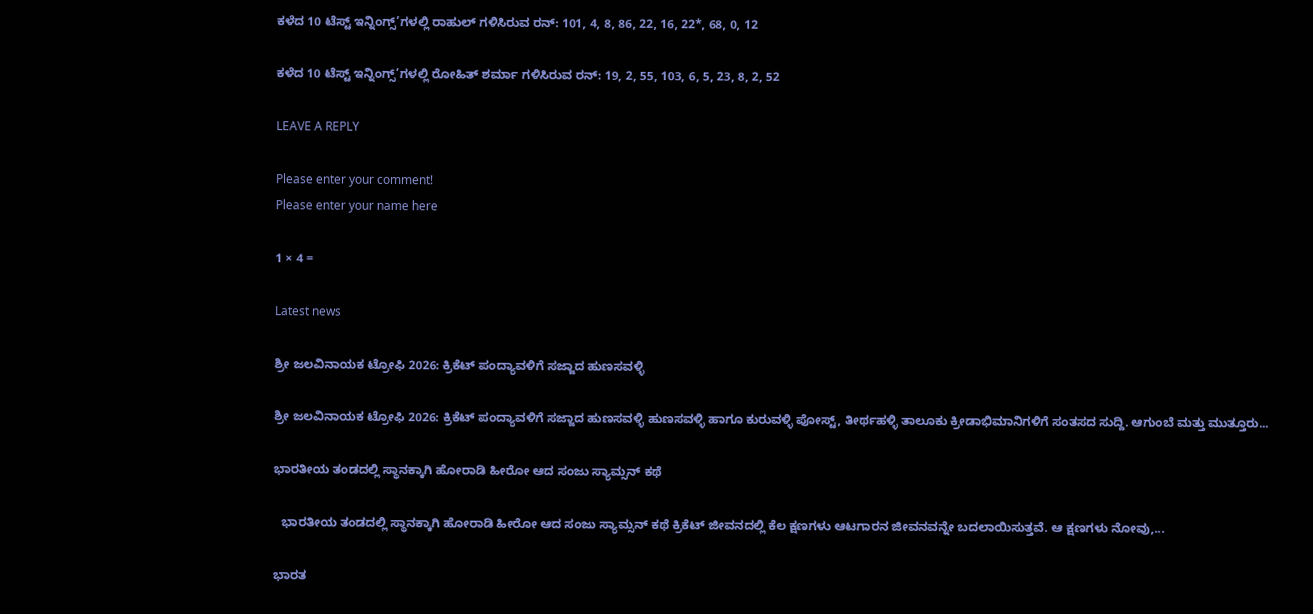ಕಳೆದ 10 ಟೆಸ್ಟ್ ಇನ್ನಿಂಗ್ಸ್’ಗಳಲ್ಲಿ ರಾಹುಲ್ ಗಳಿಸಿರುವ ರನ್: 101, 4, 8, 86, 22, 16, 22*, 68, 0, 12

ಕಳೆದ 10 ಟೆಸ್ಟ್ ಇನ್ನಿಂಗ್ಸ್’ಗಳಲ್ಲಿ ರೋಹಿತ್ ಶರ್ಮಾ ಗಳಿಸಿರುವ ರನ್: 19, 2, 55, 103, 6, 5, 23, 8, 2, 52

LEAVE A REPLY

Please enter your comment!
Please enter your name here

1 × 4 =

Latest news

ಶ್ರೀ ಜಲವಿನಾಯಕ ಟ್ರೋಫಿ 2026: ಕ್ರಿಕೆಟ್ ಪಂದ್ಯಾವಳಿಗೆ ಸಜ್ಜಾದ ಹುಣಸವಳ್ಳಿ

ಶ್ರೀ ಜಲವಿನಾಯಕ ಟ್ರೋಫಿ 2026: ಕ್ರಿಕೆಟ್ ಪಂದ್ಯಾವಳಿಗೆ ಸಜ್ಜಾದ ಹುಣಸವಳ್ಳಿ ಹುಣಸವಳ್ಳಿ ಹಾಗೂ ಕುರುವಳ್ಳಿ ಪೋಸ್ಟ್, ತೀರ್ಥಹಳ್ಳಿ ತಾಲೂಕು ಕ್ರೀಡಾಭಿಮಾನಿಗಳಿಗೆ ಸಂತಸದ ಸುದ್ದಿ. ಆಗುಂಬೆ ಮತ್ತು ಮುತ್ತೂರು...

ಭಾರತೀಯ ತಂಡದಲ್ಲಿ ಸ್ಥಾನಕ್ಕಾಗಿ ಹೋರಾಡಿ ಹೀರೋ ಆದ ಸಂಜು ಸ್ಯಾಮ್ಸನ್ ಕಥೆ

  ಭಾರತೀಯ ತಂಡದಲ್ಲಿ ಸ್ಥಾನಕ್ಕಾಗಿ ಹೋರಾಡಿ ಹೀರೋ ಆದ ಸಂಜು ಸ್ಯಾಮ್ಸನ್ ಕಥೆ ಕ್ರಿಕೆಟ್ ಜೀವನದಲ್ಲಿ ಕೆಲ ಕ್ಷಣಗಳು ಆಟಗಾರನ ಜೀವನವನ್ನೇ ಬದಲಾಯಿಸುತ್ತವೆ. ಆ ಕ್ಷಣಗಳು ನೋವು,...

ಭಾರತ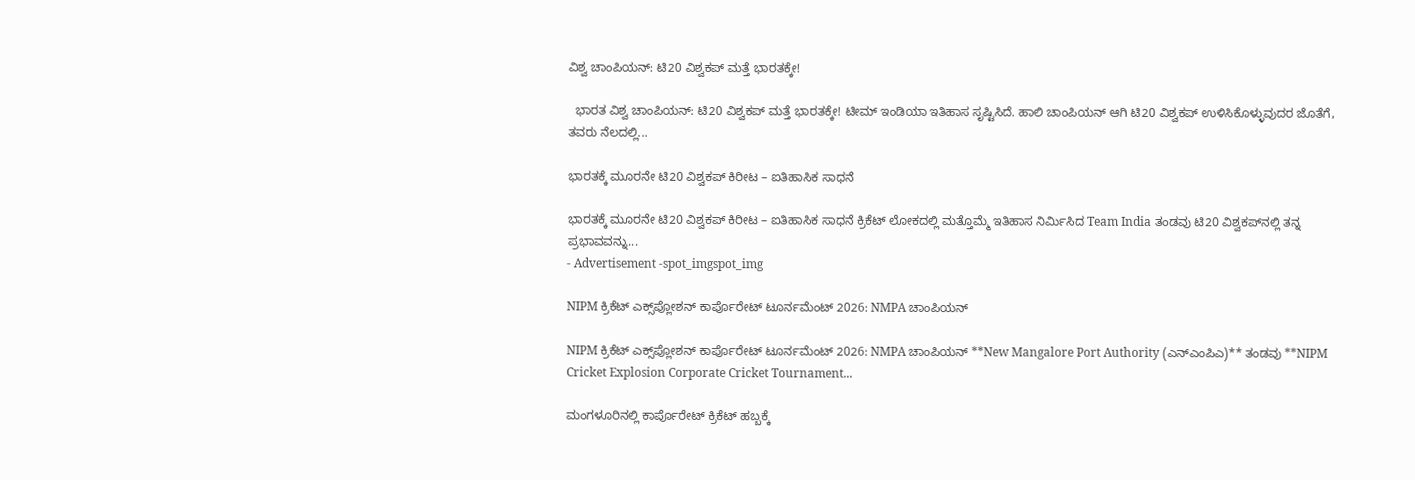ವಿಶ್ವ ಚಾಂಪಿಯನ್: ಟಿ20 ವಿಶ್ವಕಪ್ ಮತ್ತೆ ಭಾರತಕ್ಕೇ!

  ಭಾರತ ವಿಶ್ವ ಚಾಂಪಿಯನ್: ಟಿ20 ವಿಶ್ವಕಪ್ ಮತ್ತೆ ಭಾರತಕ್ಕೇ! ಟೀಮ್ ಇಂಡಿಯಾ ಇತಿಹಾಸ ಸೃಷ್ಟಿಸಿದೆ. ಹಾಲಿ ಚಾಂಪಿಯನ್ ಆಗಿ ಟಿ20 ವಿಶ್ವಕಪ್ ಉಳಿಸಿಕೊಳ್ಳುವುದರ ಜೊತೆಗೆ, ತವರು ನೆಲದಲ್ಲಿ...

ಭಾರತಕ್ಕೆ ಮೂರನೇ ಟಿ20 ವಿಶ್ವಕಪ್ ಕಿರೀಟ – ಐತಿಹಾಸಿಕ ಸಾಧನೆ

ಭಾರತಕ್ಕೆ ಮೂರನೇ ಟಿ20 ವಿಶ್ವಕಪ್ ಕಿರೀಟ – ಐತಿಹಾಸಿಕ ಸಾಧನೆ ಕ್ರಿಕೆಟ್ ಲೋಕದಲ್ಲಿ ಮತ್ತೊಮ್ಮೆ ಇತಿಹಾಸ ನಿರ್ಮಿಸಿದ Team India ತಂಡವು ಟಿ20 ವಿಶ್ವಕಪ್‌ನಲ್ಲಿ ತನ್ನ ಪ್ರಭಾವವನ್ನು...
- Advertisement -spot_imgspot_img

NIPM ಕ್ರಿಕೆಟ್ ಎಕ್ಸ್‌ಪ್ಲೋಶನ್ ಕಾರ್ಪೊರೇಟ್ ಟೂರ್ನಮೆಂಟ್ 2026: NMPA ಚಾಂಪಿಯನ್

NIPM ಕ್ರಿಕೆಟ್ ಎಕ್ಸ್‌ಪ್ಲೋಶನ್ ಕಾರ್ಪೊರೇಟ್ ಟೂರ್ನಮೆಂಟ್ 2026: NMPA ಚಾಂಪಿಯನ್ **New Mangalore Port Authority (ಎನ್‌ಎಂಪಿಎ)** ತಂಡವು **NIPM Cricket Explosion Corporate Cricket Tournament...

ಮಂಗಳೂರಿನಲ್ಲಿ ಕಾರ್ಪೊರೇಟ್ ಕ್ರಿಕೆಟ್ ಹಬ್ಬಕ್ಕೆ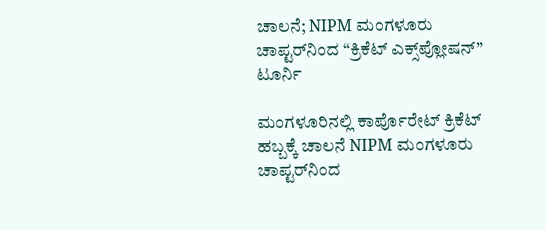ಚಾಲನೆ; NIPM ಮಂಗಳೂರು ಚಾಪ್ಟರ್‌ನಿಂದ “ಕ್ರಿಕೆಟ್ ಎಕ್ಸ್‌ಪ್ಲೋಷನ್” ಟೂರ್ನಿ

ಮಂಗಳೂರಿನಲ್ಲಿ ಕಾರ್ಪೊರೇಟ್ ಕ್ರಿಕೆಟ್ ಹಬ್ಬಕ್ಕೆ ಚಾಲನೆ NIPM ಮಂಗಳೂರು ಚಾಪ್ಟರ್‌ನಿಂದ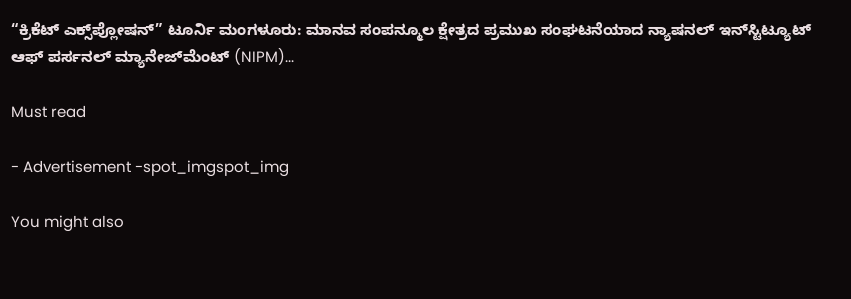“ಕ್ರಿಕೆಟ್ ಎಕ್ಸ್‌ಪ್ಲೋಷನ್” ಟೂರ್ನಿ ಮಂಗಳೂರು: ಮಾನವ ಸಂಪನ್ಮೂಲ ಕ್ಷೇತ್ರದ ಪ್ರಮುಖ ಸಂಘಟನೆಯಾದ ನ್ಯಾಷನಲ್ ಇನ್‌ಸ್ಟಿಟ್ಯೂಟ್ ಆಫ್ ಪರ್ಸನಲ್ ಮ್ಯಾನೇಜ್‌ಮೆಂಟ್ (NIPM)...

Must read

- Advertisement -spot_imgspot_img

You might also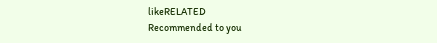likeRELATED
Recommended to you